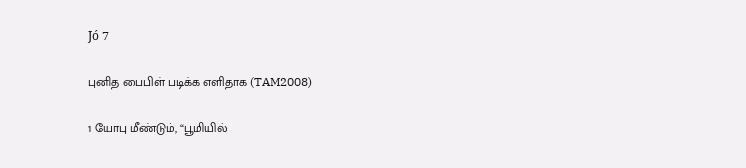Jó 7

புனித பைபிள் படிக்க எளிதாக (TAM2008)

1 யோபு மீண்டும், “பூமியில்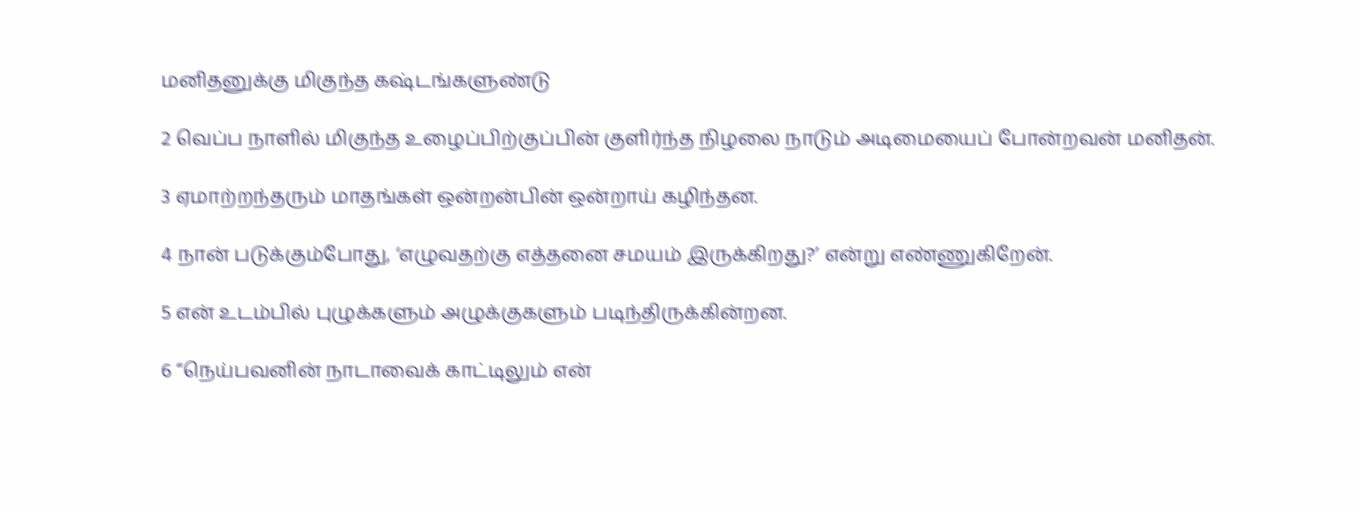மனிதனுக்கு மிகுந்த கஷ்டங்களுண்டு

2 வெப்ப நாளில் மிகுந்த உழைப்பிற்குப்பின் குளிர்ந்த நிழலை நாடும் அடிமையைப் போன்றவன் மனிதன்.

3 ஏமாற்றந்தரும் மாதங்கள் ஒன்றன்பின் ஒன்றாய் கழிந்தன.

4 நான் படுக்கும்போது, ‘எழுவதற்கு எத்தனை சமயம் இருக்கிறது?’ என்று எண்ணுகிறேன்.

5 என் உடம்பில் புழுக்களும் அழுக்குகளும் படிந்திருக்கின்றன.

6 “நெய்பவனின் நாடாவைக் காட்டிலும் என்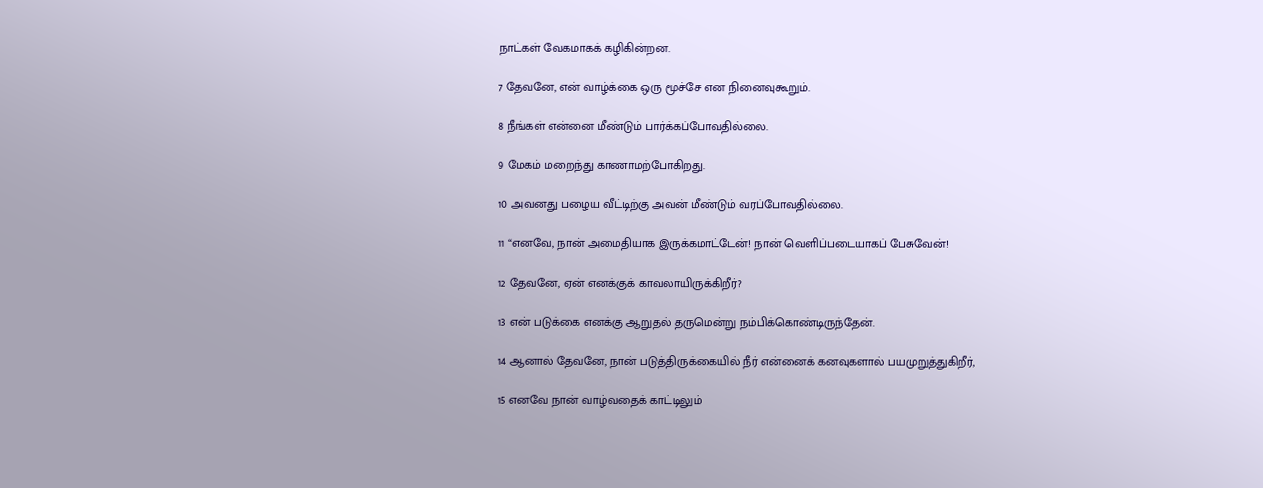நாட்கள் வேகமாகக் கழிகின்றன.

7 தேவனே, என் வாழ்க்கை ஒரு மூச்சே என நினைவுகூறும்.

8 நீங்கள் என்னை மீண்டும் பார்க்கப்போவதில்லை.

9 மேகம் மறைந்து காணாமற்போகிறது.

10 அவனது பழைய வீட்டிற்கு அவன் மீண்டும் வரப்போவதில்லை.

11 “எனவே, நான் அமைதியாக இருக்கமாட்டேன்! நான் வெளிப்படையாகப் பேசுவேன்!

12 தேவனே, ஏன் எனக்குக் காவலாயிருக்கிறீர்?

13 என் படுக்கை எனக்கு ஆறுதல் தருமென்று நம்பிக்கொண்டிருந்தேன்.

14 ஆனால் தேவனே, நான் படுத்திருக்கையில் நீர் என்னைக் கனவுகளால் பயமுறுத்துகிறீர்,

15 எனவே நான் வாழ்வதைக் காட்டிலும்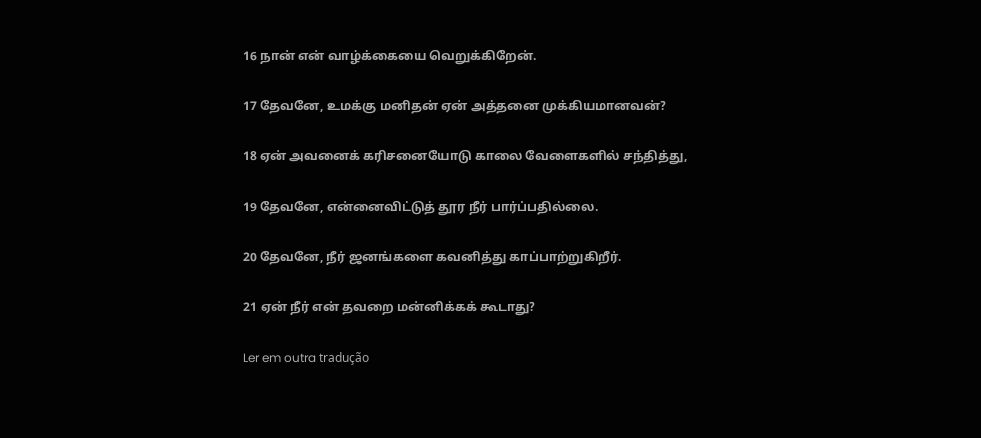16 நான் என் வாழ்க்கையை வெறுக்கிறேன்.

17 தேவனே, உமக்கு மனிதன் ஏன் அத்தனை முக்கியமானவன்?

18 ஏன் அவனைக் கரிசனையோடு காலை வேளைகளில் சந்தித்து,

19 தேவனே, என்னைவிட்டுத் தூர நீர் பார்ப்பதில்லை.

20 தேவனே, நீர் ஜனங்களை கவனித்து காப்பாற்றுகிறீர்.

21 ஏன் நீர் என் தவறை மன்னிக்கக் கூடாது?

Ler em outra tradução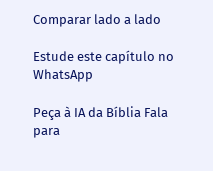Comparar lado a lado

Estude este capítulo no WhatsApp

Peça à IA da Bíblia Fala para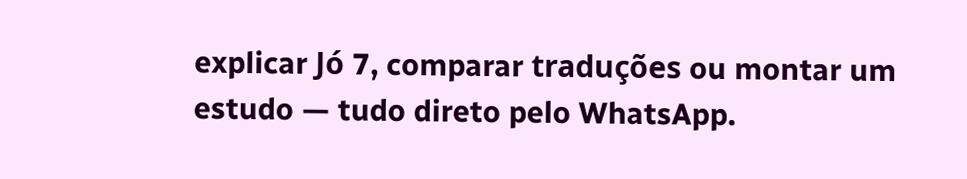explicar Jó 7, comparar traduções ou montar um estudo — tudo direto pelo WhatsApp.